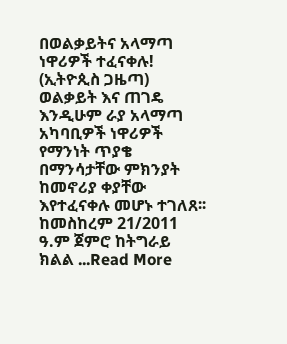በወልቃይትና አላማጣ ነዋሪዎች ተፈናቀሉ! (ኢትዮጲስ ጋዜጣ)
ወልቃይት እና ጠገዴ እንዲሁም ራያ አላማጣ አካባቢዎች ነዋሪዎች የማንነት ጥያቄ በማንሳታቸው ምክንያት ከመኖሪያ ቀያቸው እየተፈናቀሉ መሆኑ ተገለጸ፡፡ ከመስከረም 21/2011 ዓ.ም ጀምሮ ከትግራይ ክልል ...Read More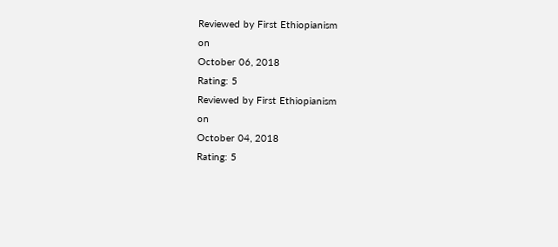Reviewed by First Ethiopianism
on
October 06, 2018
Rating: 5
Reviewed by First Ethiopianism
on
October 04, 2018
Rating: 5